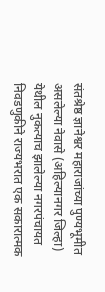संतश्रेष्ठ ज्ञानेश्वर महाराजांच्या पुण्यभूमीत असलेल्या नेवासे (अहिल्यानगर जिल्हा) येथील नुकत्याच झालेल्या नगरपंचायत निवडणुकीने राज्यभरात एक सकारात्मक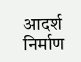आदर्श निर्माण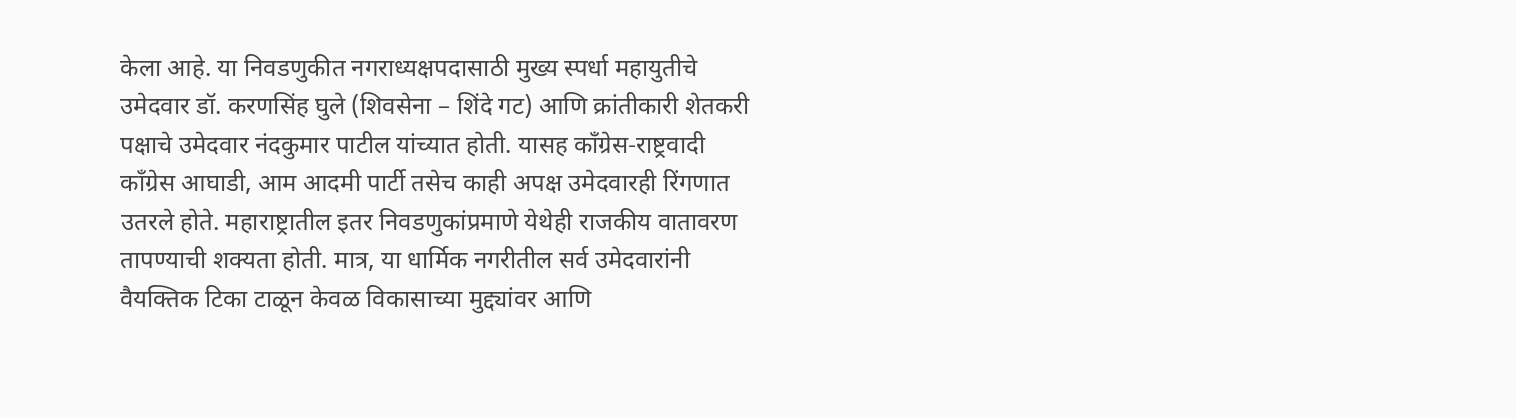केला आहे. या निवडणुकीत नगराध्यक्षपदासाठी मुख्य स्पर्धा महायुतीचे उमेदवार डॉ. करणसिंह घुले (शिवसेना – शिंदे गट) आणि क्रांतीकारी शेतकरी पक्षाचे उमेदवार नंदकुमार पाटील यांच्यात होती. यासह काँग्रेस-राष्ट्रवादी काँग्रेस आघाडी, आम आदमी पार्टी तसेच काही अपक्ष उमेदवारही रिंगणात उतरले होते. महाराष्ट्रातील इतर निवडणुकांप्रमाणे येथेही राजकीय वातावरण तापण्याची शक्यता होती. मात्र, या धार्मिक नगरीतील सर्व उमेदवारांनी वैयक्तिक टिका टाळून केवळ विकासाच्या मुद्द्यांवर आणि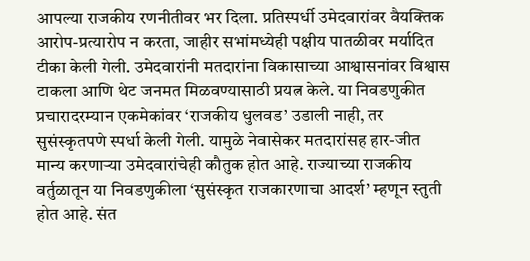आपल्या राजकीय रणनीतीवर भर दिला. प्रतिस्पर्धी उमेदवारांवर वैयक्तिक आरोप-प्रत्यारोप न करता, जाहीर सभांमध्येही पक्षीय पातळीवर मर्यादित टीका केली गेली. उमेदवारांनी मतदारांना विकासाच्या आश्वासनांवर विश्वास टाकला आणि थेट जनमत मिळवण्यासाठी प्रयत्न केले. या निवडणुकीत प्रचारादरम्यान एकमेकांवर ‘राजकीय धुलवड’ उडाली नाही, तर सुसंस्कृतपणे स्पर्धा केली गेली. यामुळे नेवासेकर मतदारांसह हार-जीत मान्य करणाऱ्या उमेदवारांचेही कौतुक होत आहे. राज्याच्या राजकीय वर्तुळातून या निवडणुकीला ‘सुसंस्कृत राजकारणाचा आदर्श’ म्हणून स्तुती होत आहे. संत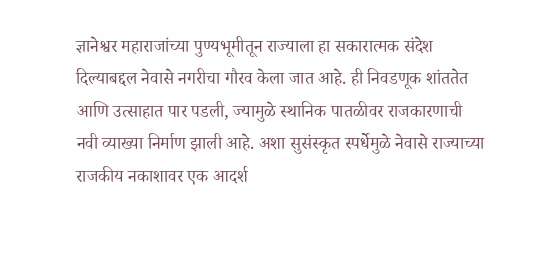ज्ञानेश्वर महाराजांच्या पुण्यभूमीतून राज्याला हा सकारात्मक संदेश दिल्याबद्दल नेवासे नगरीचा गौरव केला जात आहे. ही निवडणूक शांततेत आणि उत्साहात पार पडली, ज्यामुळे स्थानिक पातळीवर राजकारणाची नवी व्याख्या निर्माण झाली आहे. अशा सुसंस्कृत स्पर्धेमुळे नेवासे राज्याच्या राजकीय नकाशावर एक आदर्श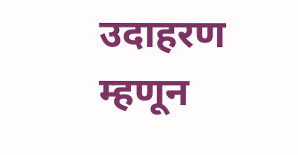उदाहरण म्हणून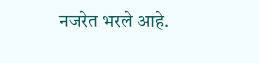नजरेत भरले आहे.